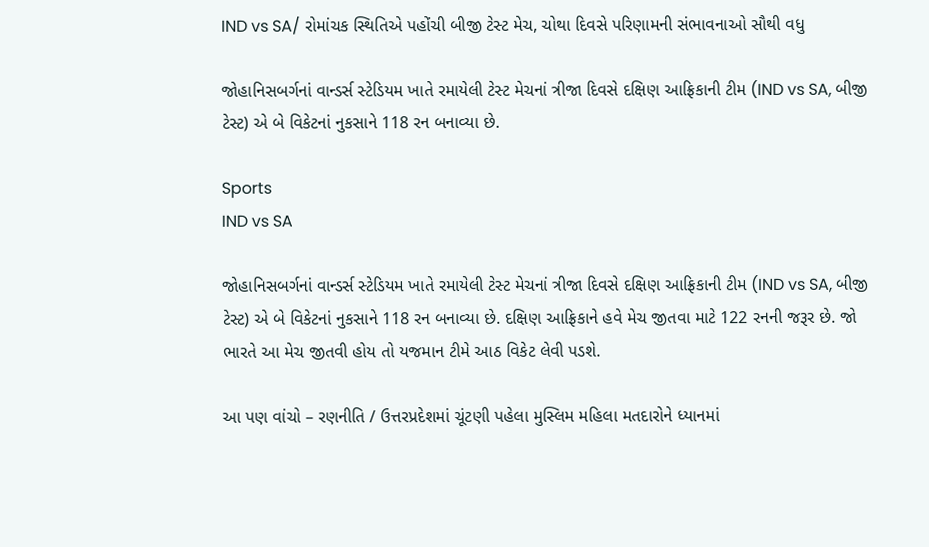IND vs SA/ રોમાંચક સ્થિતિએ પહોંચી બીજી ટેસ્ટ મેચ, ચોથા દિવસે પરિણામની સંભાવનાઓ સૌથી વધુ

જોહાનિસબર્ગનાં વાન્ડર્સ સ્ટેડિયમ ખાતે રમાયેલી ટેસ્ટ મેચનાં ત્રીજા દિવસે દક્ષિણ આફ્રિકાની ટીમ (IND vs SA, બીજી ટેસ્ટ) એ બે વિકેટનાં નુકસાને 118 રન બનાવ્યા છે.

Sports
IND vs SA

જોહાનિસબર્ગનાં વાન્ડર્સ સ્ટેડિયમ ખાતે રમાયેલી ટેસ્ટ મેચનાં ત્રીજા દિવસે દક્ષિણ આફ્રિકાની ટીમ (IND vs SA, બીજી ટેસ્ટ) એ બે વિકેટનાં નુકસાને 118 રન બનાવ્યા છે. દક્ષિણ આફ્રિકાને હવે મેચ જીતવા માટે 122 રનની જરૂર છે. જો ભારતે આ મેચ જીતવી હોય તો યજમાન ટીમે આઠ વિકેટ લેવી પડશે.

આ પણ વાંચો – રણનીતિ / ઉત્તરપ્રદેશમાં ચૂંટણી પહેલા મુસ્લિમ મહિલા મતદારોને ધ્યાનમાં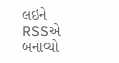લઇને RSSએ બનાવ્યો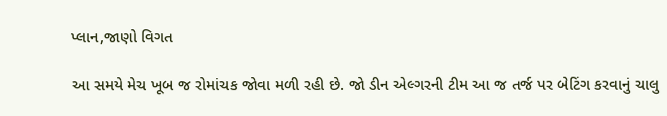પ્લાન,જાણો વિગત

આ સમયે મેચ ખૂબ જ રોમાંચક જોવા મળી રહી છે. જો ડીન એલ્ગરની ટીમ આ જ તર્જ પર બેટિંગ કરવાનું ચાલુ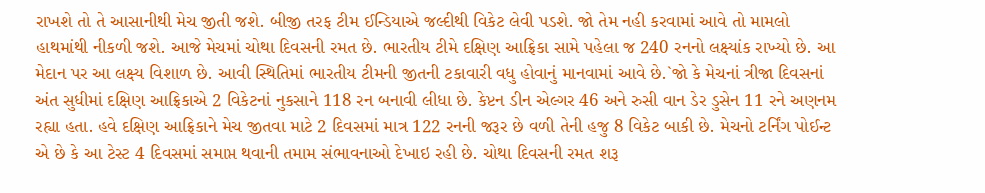રાખશે તો તે આસાનીથી મેચ જીતી જશે. બીજી તરફ ટીમ ઈન્ડિયાએ જલ્દીથી વિકેટ લેવી પડશે. જો તેમ નહી કરવામાં આવે તો મામલો હાથમાંથી નીકળી જશે. આજે મેચમાં ચોથા દિવસની રમત છે. ભારતીય ટીમે દક્ષિણ આફ્રિકા સામે પહેલા જ 240 રનનો લક્ષ્યાંક રાખ્યો છે. આ મેદાન પર આ લક્ષ્ય વિશાળ છે. આવી સ્થિતિમાં ભારતીય ટીમની જીતની ટકાવારી વધુ હોવાનું માનવામાં આવે છે.`જો કે મેચનાં ત્રીજા દિવસનાં અંત સુધીમાં દક્ષિણ આફ્રિકાએ 2 વિકેટનાં નુકસાને 118 રન બનાવી લીધા છે. કેપ્ટન ડીન એલ્ગર 46 અને રુસી વાન ડેર ડુસેન 11 રને અણનમ રહ્યા હતા. હવે દક્ષિણ આફ્રિકાને મેચ જીતવા માટે 2 દિવસમાં માત્ર 122 રનની જરૂર છે વળી તેની હજુ 8 વિકેટ બાકી છે. મેચનો ટર્નિંગ પોઈન્ટ એ છે કે આ ટેસ્ટ 4 દિવસમાં સમાપ્ત થવાની તમામ સંભાવનાઓ દેખાઇ રહી છે. ચોથા દિવસની રમત શરૂ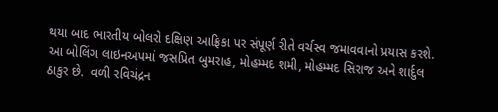થયા બાદ ભારતીય બોલરો દક્ષિણ આફ્રિકા પર સંપૂર્ણ રીતે વર્ચસ્વ જમાવવાનો પ્રયાસ કરશે. આ બોલિંગ લાઇનઅપમાં જસપ્રિત બુમરાહ, મોહમ્મદ શમી, મોહમ્મદ સિરાજ અને શાર્દુલ ઠાકુર છે.  વળી રવિચંદ્રન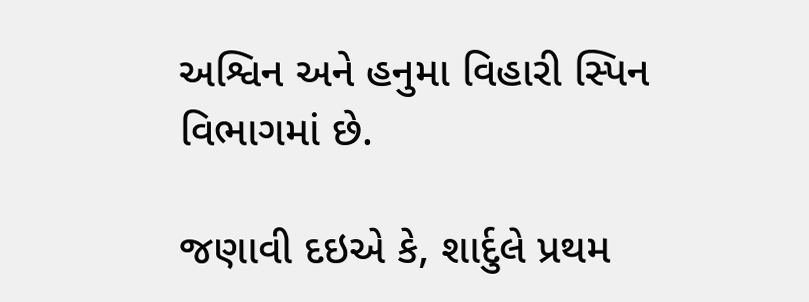અશ્વિન અને હનુમા વિહારી સ્પિન વિભાગમાં છે.

જણાવી દઇએ કે, શાર્દુલે પ્રથમ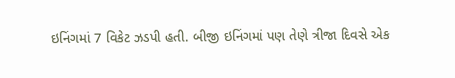ઇનિંગમાં 7 વિકેટ ઝડપી હતી. બીજી ઇનિંગમાં પણ તેણે ત્રીજા દિવસે એક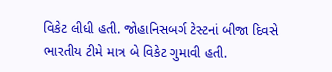વિકેટ લીધી હતી. જોહાનિસબર્ગ ટેસ્ટનાં બીજા દિવસે ભારતીય ટીમે માત્ર બે વિકેટ ગુમાવી હતી.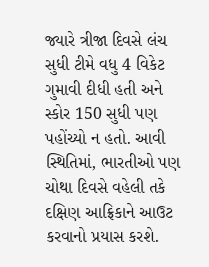જ્યારે ત્રીજા દિવસે લંચ સુધી ટીમે વધુ 4 વિકેટ ગુમાવી દીધી હતી અને સ્કોર 150 સુધી પણ પહોંચ્યો ન હતો. આવી સ્થિતિમાં, ભારતીઓ પણ ચોથા દિવસે વહેલી તકે દક્ષિણ આફ્રિકાને આઉટ કરવાનો પ્રયાસ કરશે.